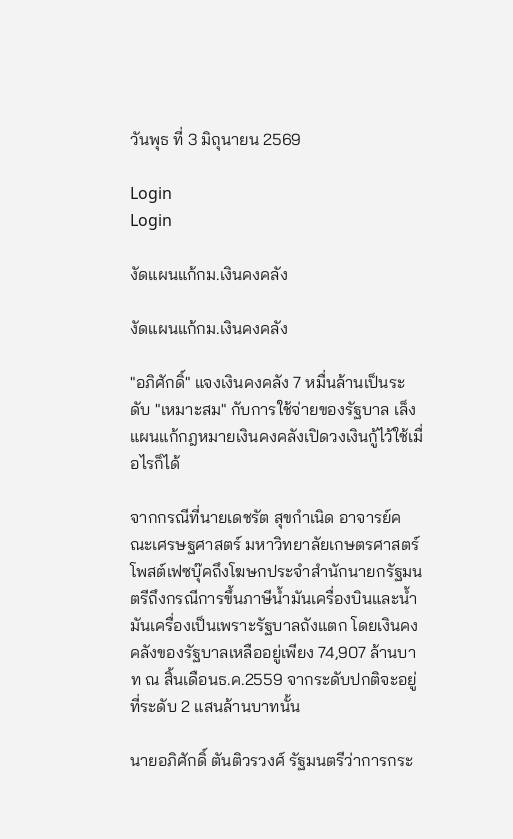วันพุธ ที่ 3 มิถุนายน 2569

Login
Login

งัดแผนแก้กม.เงินคงคลัง

งัดแผนแก้กม.เงินคงคลัง

"อภิศักดิ์" แจงเงินคงคลัง 7 หมื่นล้านเป็นระดับ "เหมาะสม" กับการใช้จ่ายของรัฐบาล เล็งแผนแก้กฎหมายเงินคงคลังเปิดวงเงินกู้ไว้ใช้เมื่อไรก็ได้

จากกรณีที่นายเดชรัต สุขกำเนิด อาจารย์คณะเศรษฐศาสตร์ มหาวิทยาลัยเกษตรศาสตร์โพสต์เฟซบุ๊คถึงโฆษกประจำสำนักนายกรัฐมนตรีถึงกรณีการขึ้นภาษีน้ำมันเครื่องบินและน้ำมันเครื่องเป็นเพราะรัฐบาลถังแตก โดยเงินคงคลังของรัฐบาลเหลืออยู่เพียง 74,907 ล้านบาท ณ สิ้นเดือนธ.ค.2559 จากระดับปกติจะอยู่ที่ระดับ 2 แสนล้านบาทนั้น

นายอภิศักดิ์ ตันติวรวงศ์ รัฐมนตรีว่าการกระ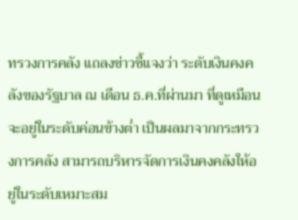ทรวงการคลัง แถลงข่าวชี้แจงว่า ระดับเงินคงคลังของรัฐบาล ณ เดือน ธ.ค.ที่ผ่านมา ที่ดูเหมือนจะอยู่ในระดับค่อนข้างต่ำ เป็นผลมาจากกระทรวงการคลัง สามารถบริหารจัดการเงินคงคลังให้อยู่ในระดับเหมาะสม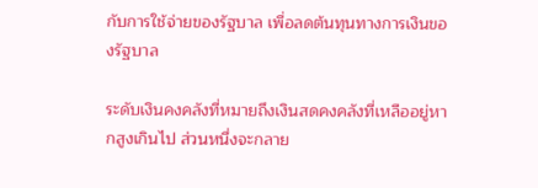กับการใช้จ่ายของรัฐบาล เพื่อลดต้นทุนทางการเงินของรัฐบาล

ระดับเงินคงคลังที่หมายถึงเงินสดคงคลังที่เหลืออยู่หากสูงเกินไป ส่วนหนึ่งจะกลาย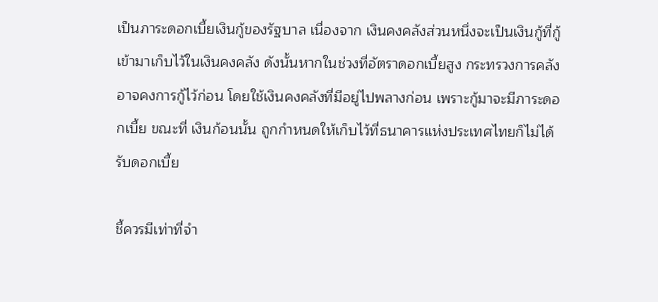เป็นภาระดอกเบี้ยเงินกู้ของรัฐบาล เนื่องจาก เงินคงคลังส่วนหนึ่งจะเป็นเงินกู้ที่กู้เข้ามาเก็บไว้ในเงินคงคลัง ดังนั้นหากในช่วงที่อัตราดอกเบี้ยสูง กระทรวงการคลัง อาจคงการกู้ไว้ก่อน โดยใช้เงินคงคลังที่มีอยู่ไปพลางก่อน เพราะกู้มาจะมีภาระดอกเบี้ย ขณะที่ เงินก้อนนั้น ถูกกำหนดให้เก็บไว้ที่ธนาคารแห่งประเทศไทยก็ไม่ได้รับดอกเบี้ย

ชี้ควรมีเท่าที่จำ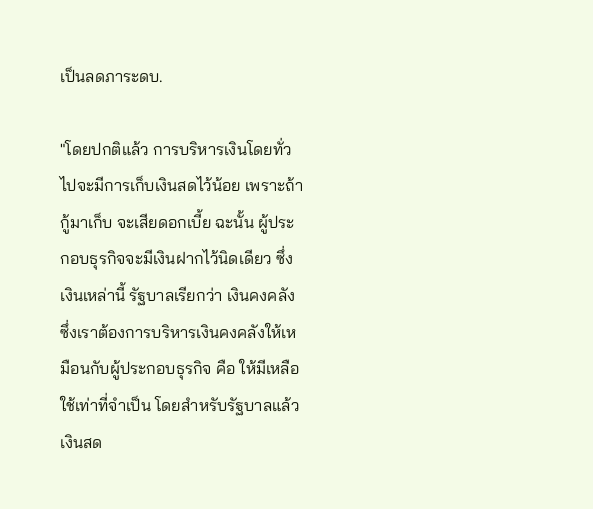เป็นลดภาระดบ.

"โดยปกติแล้ว การบริหารเงินโดยทั่วไปจะมีการเก็บเงินสดไว้น้อย เพราะถ้ากู้มาเก็บ จะเสียดอกเบี้ย ฉะนั้น ผู้ประกอบธุรกิจจะมีเงินฝากไว้นิดเดียว ซึ่งเงินเหล่านี้ รัฐบาลเรียกว่า เงินคงคลัง ซึ่งเราต้องการบริหารเงินคงคลังให้เหมือนกับผู้ประกอบธุรกิจ คือ ให้มีเหลือใช้เท่าที่จำเป็น โดยสำหรับรัฐบาลแล้วเงินสด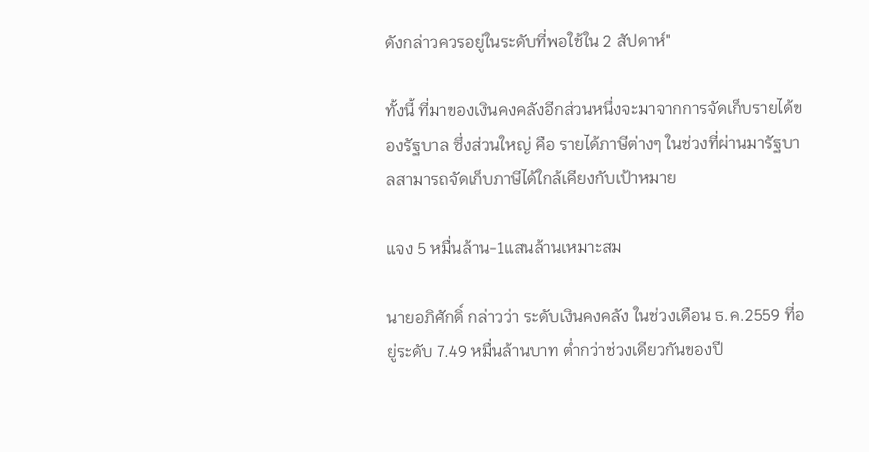ดังกล่าวควรอยู่ในระดับที่พอใช้ใน 2 สัปดาห์"

ทั้งนี้ ที่มาของเงินคงคลังอีกส่วนหนึ่งจะมาจากการจัดเก็บรายได้ของรัฐบาล ซึ่งส่วนใหญ่ คือ รายได้ภาษีต่างๆ ในช่วงที่ผ่านมารัฐบาลสามารถจัดเก็บภาษีได้ใกล้เคียงกับเป้าหมาย

แจง 5 หมื่นล้าน-1แสนล้านเหมาะสม

นายอภิศักดิ์ กล่าวว่า ระดับเงินคงคลัง ในช่วงเดือน ธ.ค.2559 ที่อยู่ระดับ 7.49 หมื่นล้านบาท ต่ำกว่าช่วงเดียวกันของปี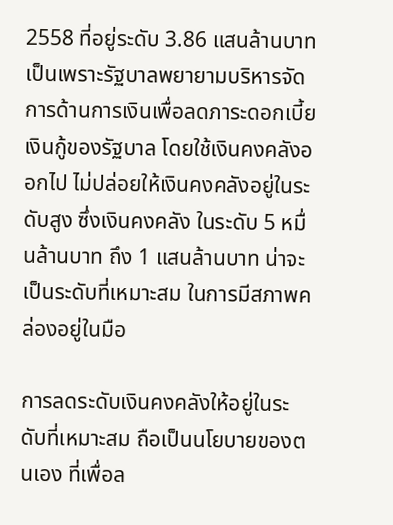2558 ที่อยู่ระดับ 3.86 แสนล้านบาท เป็นเพราะรัฐบาลพยายามบริหารจัดการด้านการเงินเพื่อลดภาระดอกเบี้ยเงินกู้ของรัฐบาล โดยใช้เงินคงคลังออกไป ไม่ปล่อยให้เงินคงคลังอยู่ในระดับสูง ซึ่งเงินคงคลัง ในระดับ 5 หมื่นล้านบาท ถึง 1 แสนล้านบาท น่าจะเป็นระดับที่เหมาะสม ในการมีสภาพคล่องอยู่ในมือ

การลดระดับเงินคงคลังให้อยู่ในระดับที่เหมาะสม ถือเป็นนโยบายของตนเอง ที่เพื่อล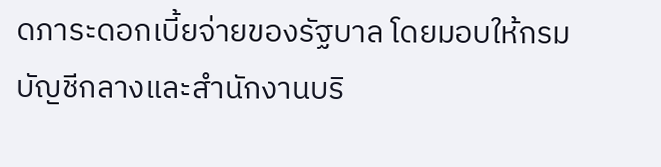ดภาระดอกเบี้ยจ่ายของรัฐบาล โดยมอบให้กรมบัญชีกลางและสำนักงานบริ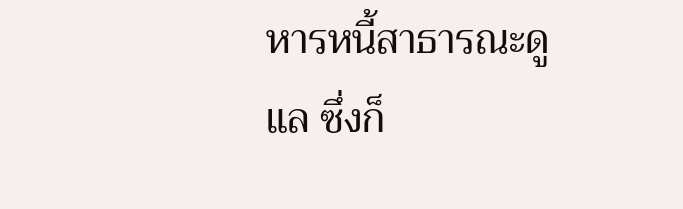หารหนี้สาธารณะดูแล ซึ่งก็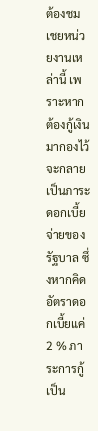ต้องชมเชยหน่วยงานเหล่านี้ เพราะหากต้องกู้เงินมากองไว้จะกลายเป็นภาระดอกเบี้ยจ่ายของรัฐบาล ซึ่งหากคิดอัตราดอกเบี้ยแค่ 2 % ภาระการกู้เป็น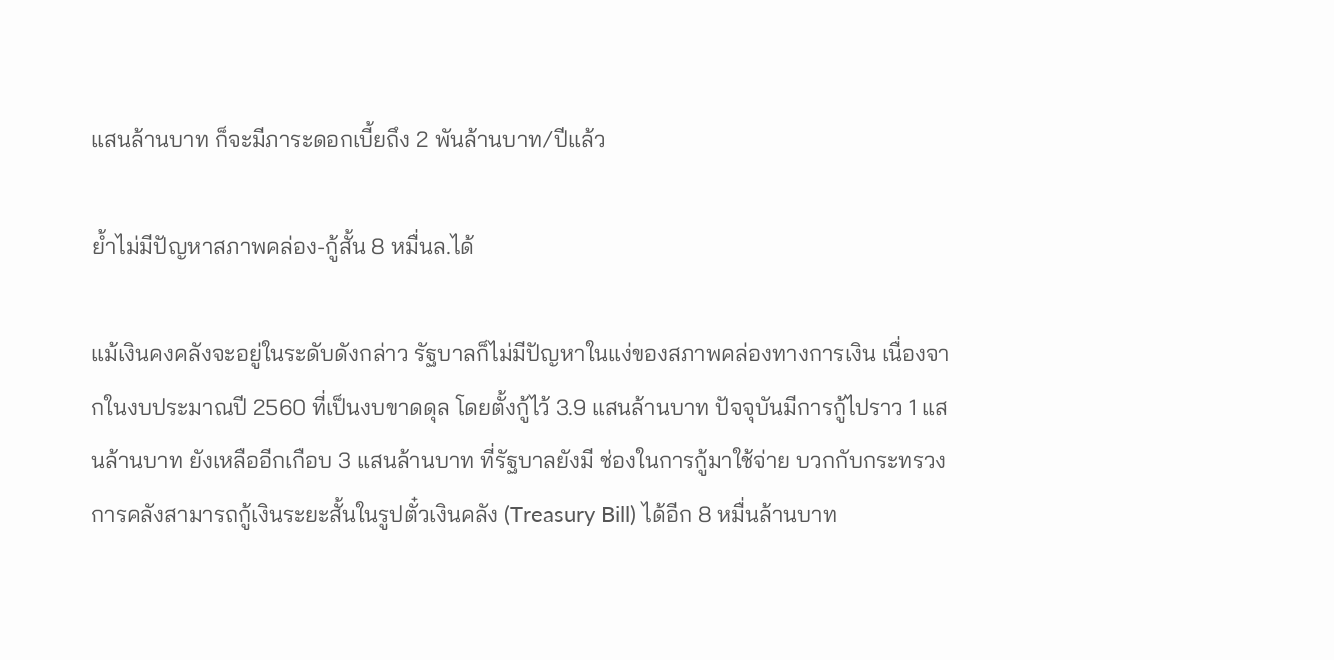แสนล้านบาท ก็จะมีภาระดอกเบี้ยถึง 2 พันล้านบาท/ปีแล้ว

ย้ำไม่มีปัญหาสภาพคล่อง-กู้สั้น 8 หมื่นล.ได้

แม้เงินคงคลังจะอยู่ในระดับดังกล่าว รัฐบาลก็ไม่มีปัญหาในแง่ของสภาพคล่องทางการเงิน เนื่องจากในงบประมาณปี 2560 ที่เป็นงบขาดดุล โดยตั้งกู้ไว้ 3.9 แสนล้านบาท ปัจจุบันมีการกู้ไปราว 1 แสนล้านบาท ยังเหลืออีกเกือบ 3 แสนล้านบาท ที่รัฐบาลยังมี ช่องในการกู้มาใช้จ่าย บวกกับกระทรวงการคลังสามารถกู้เงินระยะสั้นในรูปตั๋วเงินคลัง (Treasury Bill) ได้อีก 8 หมื่นล้านบาท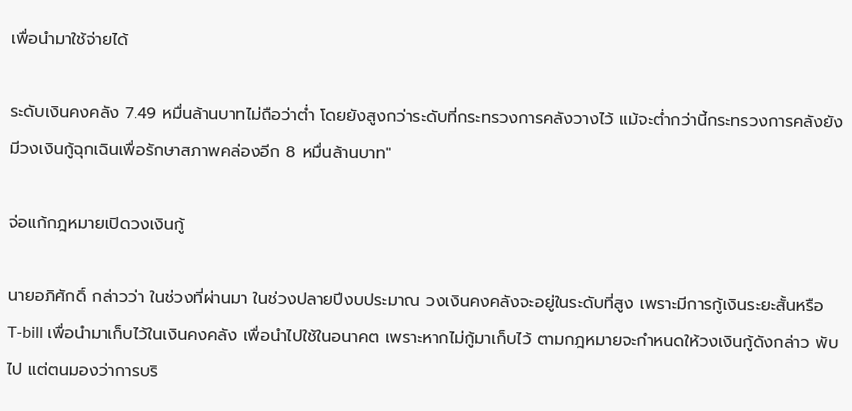เพื่อนำมาใช้จ่ายได้

ระดับเงินคงคลัง 7.49 หมื่นล้านบาทไม่ถือว่าต่ำ โดยยังสูงกว่าระดับที่กระทรวงการคลังวางไว้ แม้จะต่ำกว่านี้กระทรวงการคลังยังมีวงเงินกู้ฉุกเฉินเพื่อรักษาสภาพคล่องอีก 8 หมื่นล้านบาท"

จ่อแก้กฎหมายเปิดวงเงินกู้

นายอภิศักดิ์ กล่าวว่า ในช่วงที่ผ่านมา ในช่วงปลายปีงบประมาณ วงเงินคงคลังจะอยู่ในระดับที่สูง เพราะมีการกู้เงินระยะสั้นหรือ T-bill เพื่อนำมาเก็บไว้ในเงินคงคลัง เพื่อนำไปใช้ในอนาคต เพราะหากไม่กู้มาเก็บไว้ ตามกฎหมายจะกำหนดให้วงเงินกู้ดังกล่าว พับไป แต่ตนมองว่าการบริ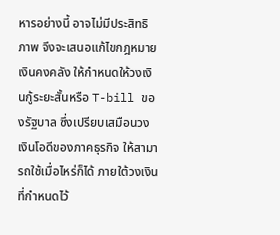หารอย่างนี้ อาจไม่มีประสิทธิภาพ จึงจะเสนอแก้ไขกฎหมายเงินคงคลัง ให้กำหนดให้วงเงินกู้ระยะสั้นหรือ T-bill ของรัฐบาล ซึ่งเปรียบเสมือนวงเงินโอดีของภาคธุรกิจ ให้สามารถใช้เมื่อไหร่ก็ได้ ภายใต้วงเงินที่กำหนดไว้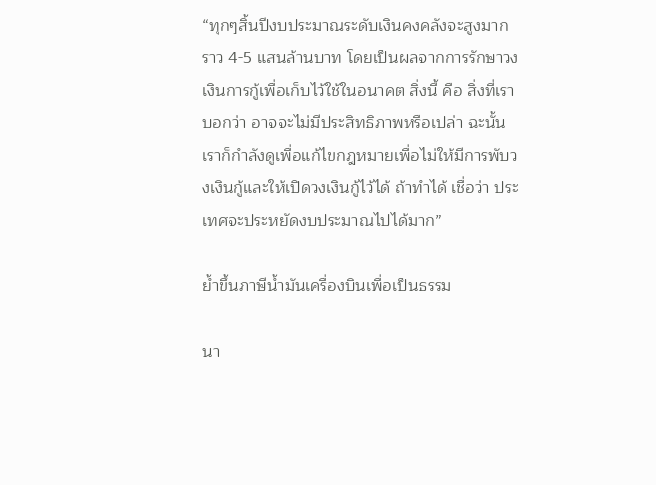“ทุกๆสิ้นปีงบประมาณระดับเงินคงคลังจะสูงมากราว 4-5 แสนล้านบาท โดยเป็นผลจากการรักษาวงเงินการกู้เพื่อเก็บไว้ใช้ในอนาคต สิ่งนี้ คือ สิ่งที่เราบอกว่า อาจจะไม่มีประสิทธิภาพหรือเปล่า ฉะนั้น เราก็กำลังดูเพื่อแก้ไขกฎหมายเพื่อไม่ให้มีการพับวงเงินกู้และให้เปิดวงเงินกู้ไว้ได้ ถ้าทำได้ เชื่อว่า ประเทศจะประหยัดงบประมาณไปได้มาก”

ย้ำขึ้นภาษีน้ำมันเครื่องบินเพื่อเป็นธรรม

นา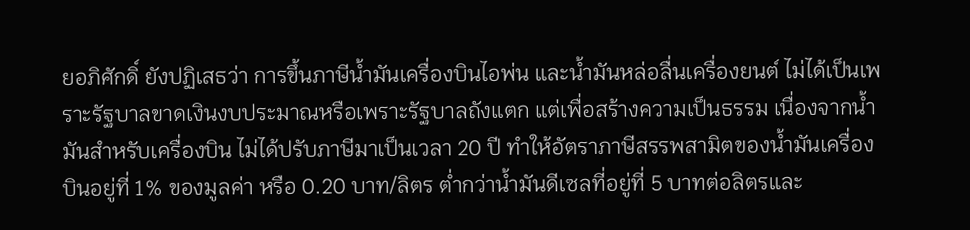ยอภิศักดิ์ ยังปฏิเสธว่า การขึ้นภาษีน้ำมันเครื่องบินไอพ่น และน้ำมันหล่อลื่นเครื่องยนต์ ไม่ได้เป็นเพราะรัฐบาลขาดเงินงบประมาณหรือเพราะรัฐบาลถังแตก แต่เพื่อสร้างความเป็นธรรม เนื่องจากน้ำมันสำหรับเครื่องบิน ไม่ได้ปรับภาษีมาเป็นเวลา 20 ปี ทำให้อัตราภาษีสรรพสามิตของน้ำมันเครื่องบินอยู่ที่ 1% ของมูลค่า หรือ 0.20 บาท/ลิตร ต่ำกว่าน้ำมันดีเซลที่อยู่ที่ 5 บาทต่อลิตรและ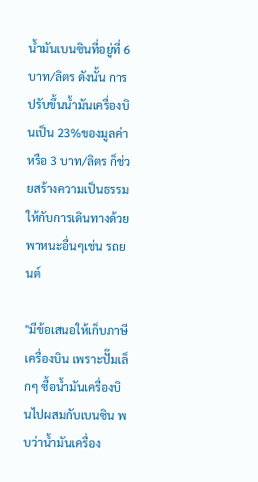น้ำมันเบนซินที่อยู่ที่ 6 บาท/ลิตร ดังนั้น การปรับขึ้นน้ำมันเครื่องบินเป็น 23%ของมูลค่าหรือ 3 บาท/ลิตร ก็ช่วยสร้างความเป็นธรรมให้กับการเดินทางด้วยพาหนะอื่นๆเช่น รถยนต์

"มีข้อเสนอให้เก็บภาษีเครื่องบิน เพราะปั๊มเล็กๆ ซื้อน้ำมันเครื่องบินไปผสมกับเบนซิน พบว่าน้ำมันเครื่อง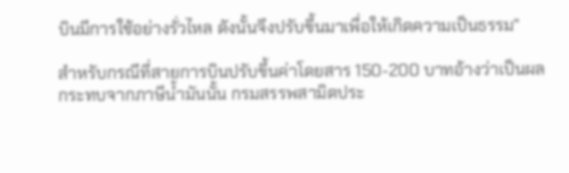บินมีการใช้อย่างรั่วไหล ดังนั้นจึงปรับขึ้นมาเพื่อให้เกิดความเป็นธรรม”

สำหรับกรณีที่สายการบินปรับขึ้นค่าโดยสาร 150-200 บาทอ้างว่าเป็นผลกระทบจากภาษีน้ำมันนั้น กรมสรรพสามิตประ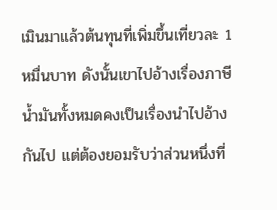เมินมาแล้วต้นทุนที่เพิ่มขึ้นเที่ยวละ 1 หมื่นบาท ดังนั้นเขาไปอ้างเรื่องภาษีน้ำมันทั้งหมดคงเป็นเรื่องนำไปอ้างกันไป แต่ต้องยอมรับว่าส่วนหนึ่งที่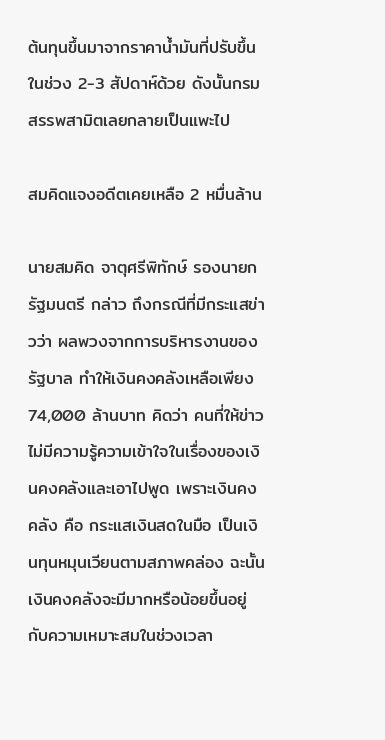ต้นทุนขึ้นมาจากราคาน้ำมันที่ปรับขึ้นในช่วง 2-3 สัปดาห์ด้วย ดังนั้นกรมสรรพสามิตเลยกลายเป็นแพะไป

สมคิดแจงอดีตเคยเหลือ 2 หมื่นล้าน

นายสมคิด จาตุศรีพิทักษ์ รองนายกรัฐมนตรี กล่าว ถึงกรณีที่มีกระแสข่าวว่า ผลพวงจากการบริหารงานของรัฐบาล ทำให้เงินคงคลังเหลือเพียง 74,000 ล้านบาท คิดว่า คนที่ให้ข่าว ไม่มีความรู้ความเข้าใจในเรื่องของเงินคงคลังและเอาไปพูด เพราะเงินคงคลัง คือ กระแสเงินสดในมือ เป็นเงินทุนหมุนเวียนตามสภาพคล่อง ฉะนั้นเงินคงคลังจะมีมากหรือน้อยขึ้นอยู่กับความเหมาะสมในช่วงเวลา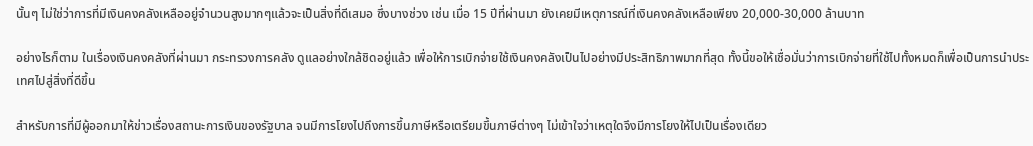นั้นๆ ไม่ใช่ว่าการที่มีเงินคงคลังเหลืออยู่จำนวนสูงมากๆแล้วจะเป็นสิ่งที่ดีเสมอ ซึ่งบางช่วง เช่น เมื่อ 15 ปีที่ผ่านมา ยังเคยมีเหตุการณ์ที่เงินคงคลังเหลือเพียง 20,000-30,000 ล้านบาท

อย่างไรก็ตาม ในเรื่องเงินคงคลังที่ผ่านมา กระทรวงการคลัง ดูแลอย่างใกล้ชิดอยู่แล้ว เพื่อให้การเบิกจ่ายใช้เงินคงคลังเป็นไปอย่างมีประสิทธิภาพมากที่สุด ทั้งนี้ขอให้เชื่อมั่นว่าการเบิกจ่ายที่ใช้ไปทั้งหมดก็เพื่อเป็นการนำประเทศไปสู่สิ่งที่ดีขึ้น

สำหรับการที่มีผู้ออกมาให้ข่าวเรื่องสถานะการเงินของรัฐบาล จนมีการโยงไปถึงการขึ้นภาษีหรือเตรียมขึ้นภาษีต่างๆ ไม่เข้าใจว่าเหตุใดจึงมีการโยงให้ไปเป็นเรื่องเดียว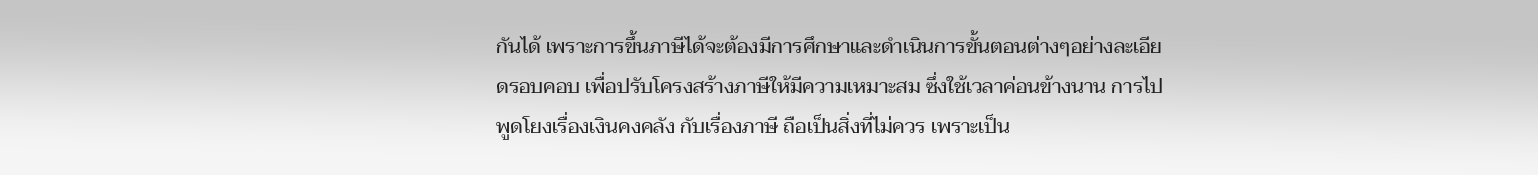กันได้ เพราะการขึ้นภาษีได้จะต้องมีการศึกษาและดำเนินการขั้นตอนต่างๆอย่างละเอียดรอบคอบ เพื่อปรับโครงสร้างภาษีให้มีความเหมาะสม ซึ่งใช้เวลาค่อนข้างนาน การไปพูดโยงเรื่องเงินคงคลัง กับเรื่องภาษี ถือเป็นสิ่งที่ไม่ควร เพราะเป็น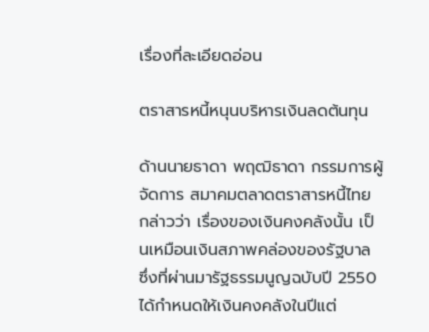เรื่องที่ละเอียดอ่อน

ตราสารหนี้หนุนบริหารเงินลดต้นทุน

ด้านนายธาดา พฤฒิธาดา กรรมการผู้จัดการ สมาคมตลาดตราสารหนี้ไทย กล่าวว่า เรื่องของเงินคงคลังนั้น เป็นเหมือนเงินสภาพคล่องของรัฐบาล ซึ่งที่ผ่านมารัฐธรรมนูญฉบับปี 2550 ได้กำหนดให้เงินคงคลังในปีแต่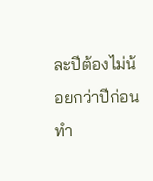ละปีต้องไม่น้อยกว่าปีก่อน ทำ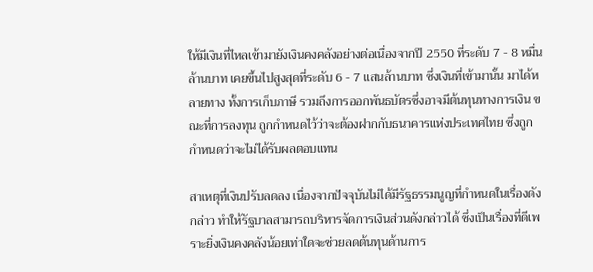ให้มีเงินที่ไหลเข้ามายังเงินคงคลังอย่างต่อเนื่องจากปี 2550 ที่ระดับ 7 - 8 หมื่นล้านบาท เคยขึ้นไปสูงสุดที่ระดับ 6 - 7 แสนล้านบาท ซึ่งเงินที่เข้ามานั้น มาได้หลายทาง ทั้งการเก็บภาษี รวมถึงการออกพันธบัตรซึ่งอาจมีต้นทุนทางการเงิน ขณะที่การลงทุน ถูกกำหนดไว้ว่าจะต้องฝากกับธนาคารแห่งประเทศไทย ซึ่งถูกกำหนดว่าจะไม่ได้รับผลตอบแทน

สาเหตุที่เงินปรับลดลง เนื่องจากปัจจุบันไม่ได้มีรัฐธรรมนูญที่กำหนดในเรื่องดังกล่าว ทำให้รัฐบาลสามารถบริหารจัดการเงินส่วนดังกล่าวได้ ซึ่งเป็นเรื่องที่ดีเพราะยิ่งเงินคงคลังน้อยเท่าใดจะช่วยลดต้นทุนด้านการ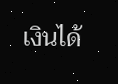เงินได้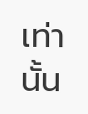เท่านั้น